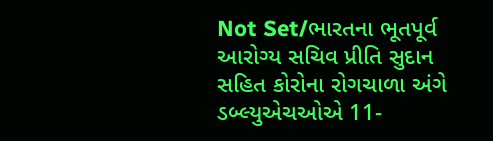Not Set/ભારતના ભૂતપૂર્વ આરોગ્ય સચિવ પ્રીતિ સુદાન સહિત કોરોના રોગચાળા અંગે ડબ્લ્યુએચઓએ 11-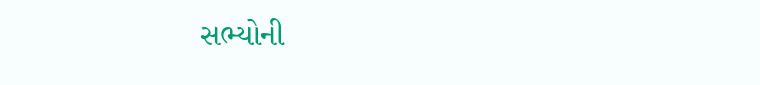સભ્યોની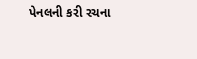પેનલની કરી રચના